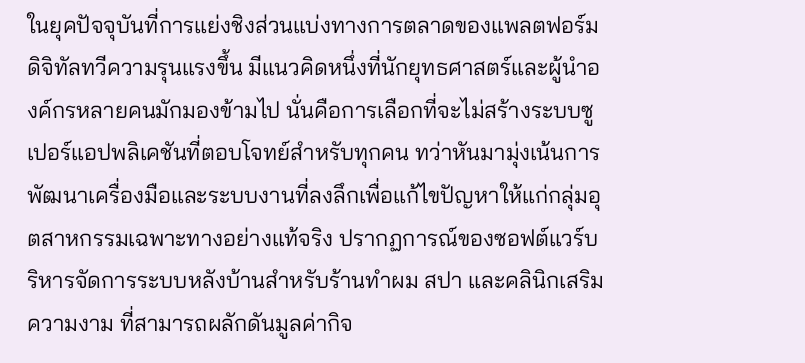ในยุคปัจจุบันที่การแย่งชิงส่วนแบ่งทางการตลาดของแพลตฟอร์มดิจิทัลทวีความรุนแรงขึ้น มีแนวคิดหนึ่งที่นักยุทธศาสตร์และผู้นำองค์กรหลายคนมักมองข้ามไป นั่นคือการเลือกที่จะไม่สร้างระบบซูเปอร์แอปพลิเคชันที่ตอบโจทย์สำหรับทุกคน ทว่าหันมามุ่งเน้นการพัฒนาเครื่องมือและระบบงานที่ลงลึกเพื่อแก้ไขปัญหาให้แก่กลุ่มอุตสาหกรรมเฉพาะทางอย่างแท้จริง ปรากฏการณ์ของซอฟต์แวร์บริหารจัดการระบบหลังบ้านสำหรับร้านทำผม สปา และคลินิกเสริมความงาม ที่สามารถผลักดันมูลค่ากิจ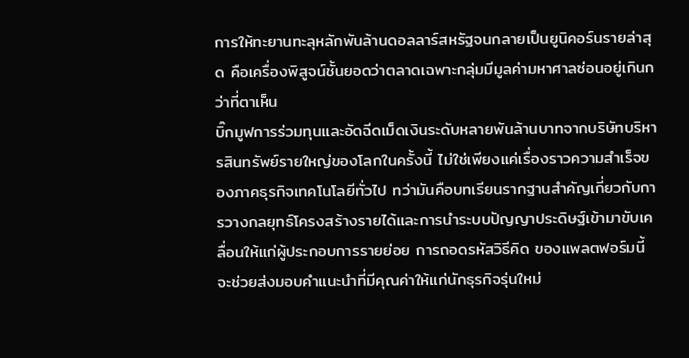การให้ทะยานทะลุหลักพันล้านดอลลาร์สหรัฐจนกลายเป็นยูนิคอร์นรายล่าสุด คือเครื่องพิสูจน์ชั้นยอดว่าตลาดเฉพาะกลุ่มมีมูลค่ามหาศาลซ่อนอยู่เกินกว่าที่ตาเห็น
บิ๊กมูฟการร่วมทุนและอัดฉีดเม็ดเงินระดับหลายพันล้านบาทจากบริษัทบริหารสินทรัพย์รายใหญ่ของโลกในครั้งนี้ ไม่ใช่เพียงแค่เรื่องราวความสำเร็จของภาคธุรกิจเทคโนโลยีทั่วไป ทว่ามันคือบทเรียนรากฐานสำคัญเกี่ยวกับการวางกลยุทธ์โครงสร้างรายได้และการนำระบบปัญญาประดิษฐ์เข้ามาขับเคลื่อนให้แก่ผู้ประกอบการรายย่อย การถอดรหัสวิธีคิด ของแพลตฟอร์มนี้ จะช่วยส่งมอบคำแนะนำที่มีคุณค่าให้แก่นักธุรกิจรุ่นใหม่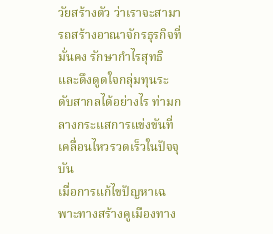วัยสร้างตัว ว่าเราจะสามารถสร้างอาณาจักรธุรกิจที่มั่นคง รักษากำไรสุทธิ และดึงดูดใจกลุ่มทุนระดับสากลได้อย่างไร ท่ามกลางกระแสการแข่งขันที่เคลื่อนไหวรวดเร็วในปัจจุบัน
เมื่อการแก้ไขปัญหาเฉพาะทางสร้างคูเมืองทาง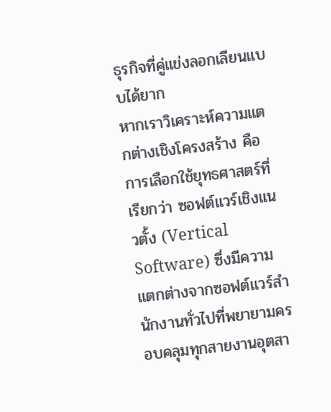ธุรกิจที่คู่แข่งลอกเลียนแบบได้ยาก
หากเราวิเคราะห์ความแตกต่างเชิงโครงสร้าง คือการเลือกใช้ยุทธศาสตร์ที่เรียกว่า ซอฟต์แวร์เชิงแนวตั้ง (Vertical Software) ซึ่งมีความแตกต่างจากซอฟต์แวร์สำนักงานทั่วไปที่พยายามครอบคลุมทุกสายงานอุตสา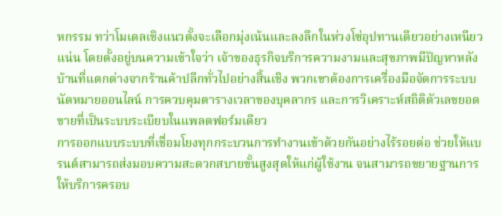หกรรม ทว่าโมเดลเชิงแนวตั้งจะเลือกมุ่งเน้นและลงลึกในห่วงโซ่อุปทานเดียวอย่างเหนียวแน่น โดยตั้งอยู่บนความเข้าใจว่า เจ้าของธุรกิจบริการความงามและสุขภาพมีปัญหาหลังบ้านที่แตกต่างจากร้านค้าปลีกทั่วไปอย่างสิ้นเชิง พวกเขาต้องการเครื่องมือจัดการระบบนัดหมายออนไลน์ การควบคุมตารางเวลาของบุคลากร และการวิเคราะห์สถิติตัวเลขยอดขายที่เป็นระบบระเบียบในแพลตฟอร์มเดียว
การออกแบบระบบที่เชื่อมโยงทุกกระบวนการทำงานเข้าด้วยกันอย่างไร้รอยต่อ ช่วยให้แบรนด์สามารถส่งมอบความสะดวกสบายขั้นสูงสุดให้แก่ผู้ใช้งาน จนสามารถขยายฐานการให้บริการครอบ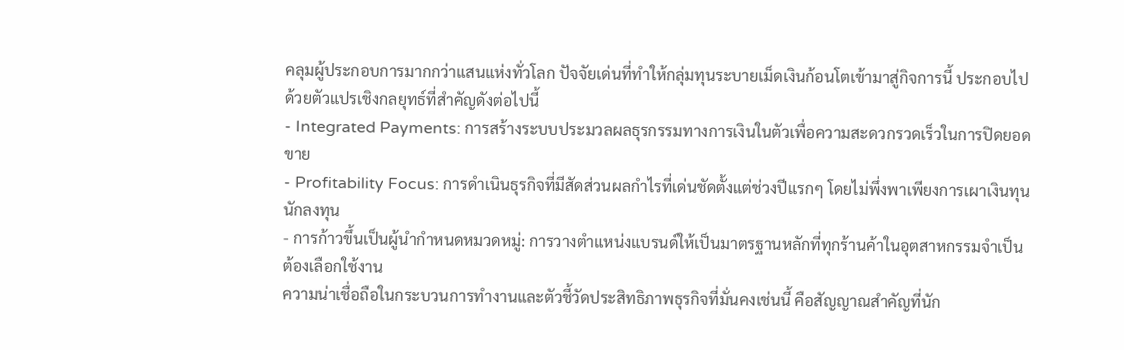คลุมผู้ประกอบการมากกว่าแสนแห่งทั่วโลก ปัจจัยเด่นที่ทำให้กลุ่มทุนระบายเม็ดเงินก้อนโตเข้ามาสู่กิจการนี้ ประกอบไปด้วยตัวแปรเชิงกลยุทธ์ที่สำคัญดังต่อไปนี้
- Integrated Payments: การสร้างระบบประมวลผลธุรกรรมทางการเงินในตัวเพื่อความสะดวกรวดเร็วในการปิดยอดขาย
- Profitability Focus: การดำเนินธุรกิจที่มีสัดส่วนผลกำไรที่เด่นชัดตั้งแต่ช่วงปีแรกๆ โดยไม่พึ่งพาเพียงการเผาเงินทุนนักลงทุน
- การก้าวขึ้นเป็นผู้นำกำหนดหมวดหมู่: การวางตำแหน่งแบรนด์ให้เป็นมาตรฐานหลักที่ทุกร้านค้าในอุตสาหกรรมจำเป็นต้องเลือกใช้งาน
ความน่าเชื่อถือในกระบวนการทำงานและตัวชี้วัดประสิทธิภาพธุรกิจที่มั่นคงเช่นนี้ คือสัญญาณสำคัญที่นัก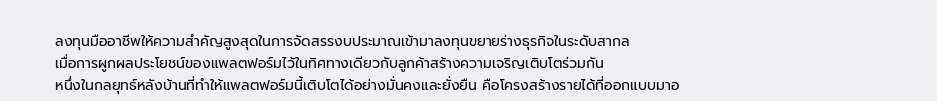ลงทุนมืออาชีพให้ความสำคัญสูงสุดในการจัดสรรงบประมาณเข้ามาลงทุนขยายร่างธุรกิจในระดับสากล
เมื่อการผูกผลประโยชน์ของแพลตฟอร์มไว้ในทิศทางเดียวกับลูกค้าสร้างความเจริญเติบโตร่วมกัน
หนึ่งในกลยุทธ์หลังบ้านที่ทำให้แพลตฟอร์มนี้เติบโตได้อย่างมั่นคงและยั่งยืน คือโครงสร้างรายได้ที่ออกแบบมาอ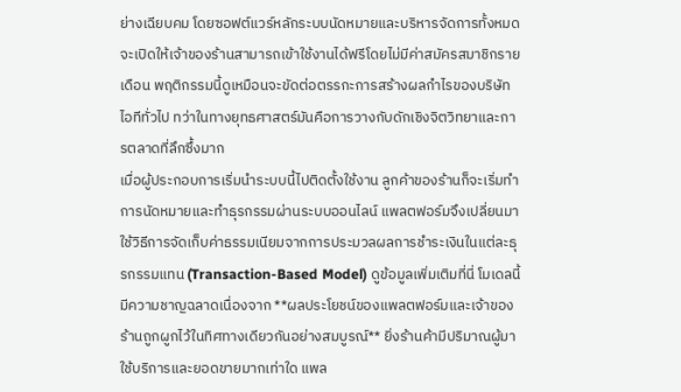ย่างเฉียบคม โดยซอฟต์แวร์หลักระบบนัดหมายและบริหารจัดการทั้งหมดจะเปิดให้เจ้าของร้านสามารถเข้าใช้งานได้ฟรีโดยไม่มีค่าสมัครสมาชิกรายเดือน พฤติกรรมนี้ดูเหมือนจะขัดต่อตรรกะการสร้างผลกำไรของบริษัทไอทีทั่วไป ทว่าในทางยุทธศาสตร์มันคือการวางกับดักเชิงจิตวิทยาและการตลาดที่ลึกซึ้งมาก
เมื่อผู้ประกอบการเริ่มนำระบบนี้ไปติดตั้งใช้งาน ลูกค้าของร้านก็จะเริ่มทำการนัดหมายและทำธุรกรรมผ่านระบบออนไลน์ แพลตฟอร์มจึงเปลี่ยนมาใช้วิธีการจัดเก็บค่าธรรมเนียมจากการประมวลผลการชำระเงินในแต่ละธุรกรรมแทน (Transaction-Based Model) ดูข้อมูลเพิ่มเติมที่นี่ โมเดลนี้มีความชาญฉลาดเนื่องจาก **ผลประโยชน์ของแพลตฟอร์มและเจ้าของร้านถูกผูกไว้ในทิศทางเดียวกันอย่างสมบูรณ์** ยิ่งร้านค้ามีปริมาณผู้มาใช้บริการและยอดขายมากเท่าใด แพล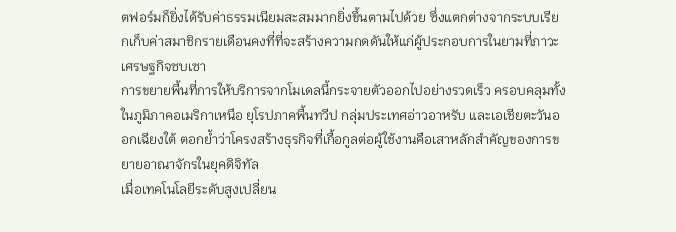ตฟอร์มก็ยิ่งได้รับค่าธรรมเนียมสะสมมากยิ่งขึ้นตามไปด้วย ซึ่งแตกต่างจากระบบเรียกเก็บค่าสมาชิกรายเดือนคงที่ที่จะสร้างความกดดันให้แก่ผู้ประกอบการในยามที่ภาวะเศรษฐกิจซบเซา
การขยายพื้นที่การให้บริการจากโมเดลนี้กระจายตัวออกไปอย่างรวดเร็ว ครอบคลุมทั้งในภูมิภาคอเมริกาเหนือ ยุโรปภาคพื้นทวีป กลุ่มประเทศอ่าวอาหรับ และเอเชียตะวันออกเฉียงใต้ ตอกย้ำว่าโครงสร้างธุรกิจที่เกื้อกูลต่อผู้ใช้งานคือเสาหลักสำคัญของการขยายอาณาจักรในยุคดิจิทัล
เมื่อเทคโนโลยีระดับสูงเปลี่ยน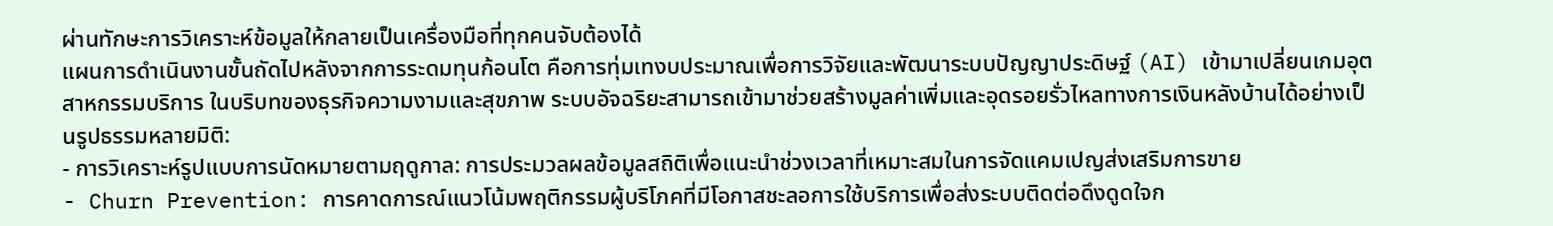ผ่านทักษะการวิเคราะห์ข้อมูลให้กลายเป็นเครื่องมือที่ทุกคนจับต้องได้
แผนการดำเนินงานขั้นถัดไปหลังจากการระดมทุนก้อนโต คือการทุ่มเทงบประมาณเพื่อการวิจัยและพัฒนาระบบปัญญาประดิษฐ์ (AI) เข้ามาเปลี่ยนเกมอุตสาหกรรมบริการ ในบริบทของธุรกิจความงามและสุขภาพ ระบบอัจฉริยะสามารถเข้ามาช่วยสร้างมูลค่าเพิ่มและอุดรอยรั่วไหลทางการเงินหลังบ้านได้อย่างเป็นรูปธรรมหลายมิติ:
- การวิเคราะห์รูปแบบการนัดหมายตามฤดูกาล: การประมวลผลข้อมูลสถิติเพื่อแนะนำช่วงเวลาที่เหมาะสมในการจัดแคมเปญส่งเสริมการขาย
- Churn Prevention: การคาดการณ์แนวโน้มพฤติกรรมผู้บริโภคที่มีโอกาสชะลอการใช้บริการเพื่อส่งระบบติดต่อดึงดูดใจก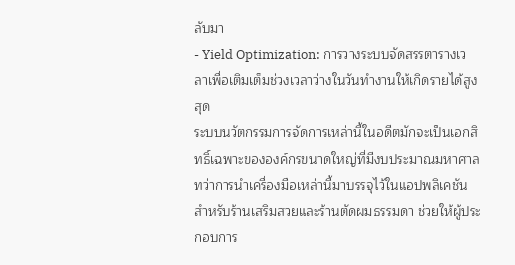ลับมา
- Yield Optimization: การวางระบบจัดสรรตารางเวลาเพื่อเติมเต็มช่วงเวลาว่างในวันทำงานให้เกิดรายได้สูงสุด
ระบบนวัตกรรมการจัดการเหล่านี้ในอดีตมักจะเป็นเอกสิทธิ์เฉพาะขององค์กรขนาดใหญ่ที่มีงบประมาณมหาศาล ทว่าการนำเครื่องมือเหล่านี้มาบรรจุไว้ในแอปพลิเคชันสำหรับร้านเสริมสวยและร้านตัดผมธรรมดา ช่วยให้ผู้ประกอบการ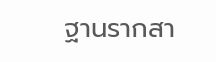ฐานรากสา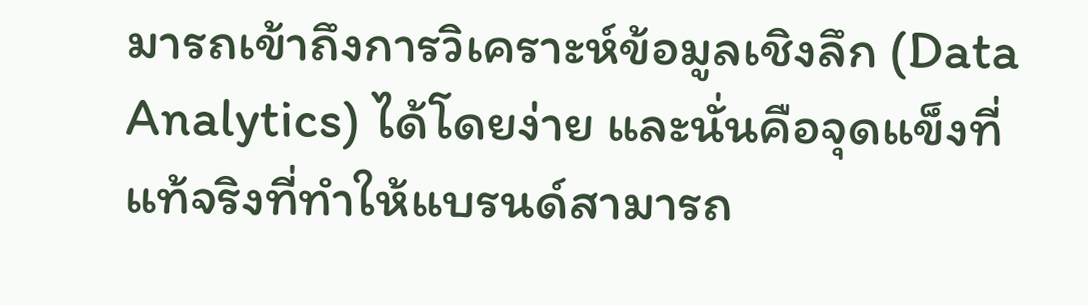มารถเข้าถึงการวิเคราะห์ข้อมูลเชิงลึก (Data Analytics) ได้โดยง่าย และนั่นคือจุดแข็งที่แท้จริงที่ทำให้แบรนด์สามารถ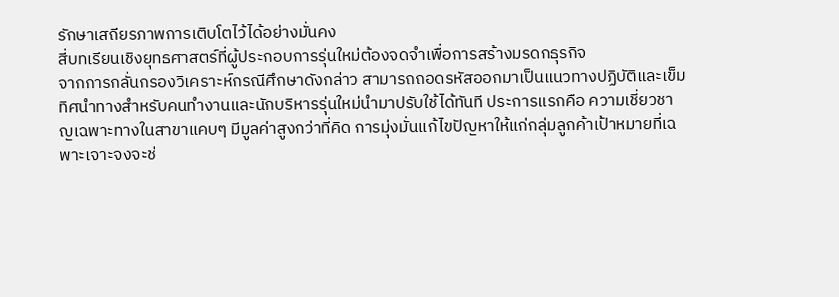รักษาเสถียรภาพการเติบโตไว้ได้อย่างมั่นคง
สี่บทเรียนเชิงยุทธศาสตร์ที่ผู้ประกอบการรุ่นใหม่ต้องจดจำเพื่อการสร้างมรดกธุรกิจ
จากการกลั่นกรองวิเคราะห์กรณีศึกษาดังกล่าว สามารถถอดรหัสออกมาเป็นแนวทางปฏิบัติและเข็มทิศนำทางสำหรับคนทำงานและนักบริหารรุ่นใหม่นำมาปรับใช้ได้ทันที ประการแรกคือ ความเชี่ยวชาญเฉพาะทางในสาขาแคบๆ มีมูลค่าสูงกว่าที่คิด การมุ่งมั่นแก้ไขปัญหาให้แก่กลุ่มลูกค้าเป้าหมายที่เฉพาะเจาะจงจะช่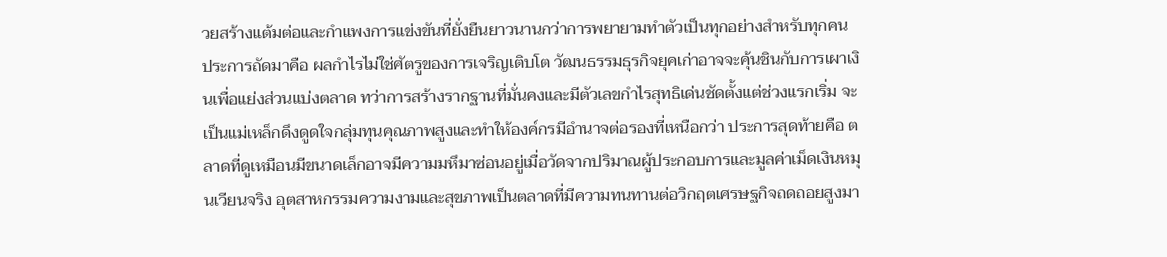วยสร้างแต้มต่อและกำแพงการแข่งขันที่ยั่งยืนยาวนานกว่าการพยายามทำตัวเป็นทุกอย่างสำหรับทุกคน
ประการถัดมาคือ ผลกำไรไม่ใช่ศัตรูของการเจริญเติบโต วัฒนธรรมธุรกิจยุคเก่าอาจจะคุ้นชินกับการเผาเงินเพื่อแย่งส่วนแบ่งตลาด ทว่าการสร้างรากฐานที่มั่นคงและมีตัวเลขกำไรสุทธิเด่นชัดตั้งแต่ช่วงแรกเริ่ม จะเป็นแม่เหล็กดึงดูดใจกลุ่มทุนคุณภาพสูงและทำให้องค์กรมีอำนาจต่อรองที่เหนือกว่า ประการสุดท้ายคือ ตลาดที่ดูเหมือนมีขนาดเล็กอาจมีความมหึมาซ่อนอยู่เมื่อวัดจากปริมาณผู้ประกอบการและมูลค่าเม็ดเงินหมุนเวียนจริง อุตสาหกรรมความงามและสุขภาพเป็นตลาดที่มีความทนทานต่อวิกฤตเศรษฐกิจถดถอยสูงมา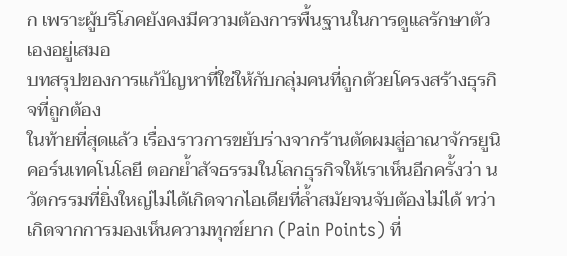ก เพราะผู้บริโภคยังคงมีความต้องการพื้นฐานในการดูแลรักษาตัวเองอยู่เสมอ
บทสรุปของการแก้ปัญหาที่ใช่ให้กับกลุ่มคนที่ถูกด้วยโครงสร้างธุรกิจที่ถูกต้อง
ในท้ายที่สุดแล้ว เรื่องราวการขยับร่างจากร้านตัดผมสู่อาณาจักรยูนิคอร์นเทคโนโลยี ตอกย้ำสัจธรรมในโลกธุรกิจให้เราเห็นอีกครั้งว่า นวัตกรรมที่ยิ่งใหญ่ไม่ได้เกิดจากไอเดียที่ล้ำสมัยจนจับต้องไม่ได้ ทว่าเกิดจากการมองเห็นความทุกข์ยาก (Pain Points) ที่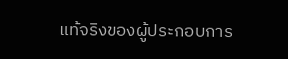แท้จริงของผู้ประกอบการ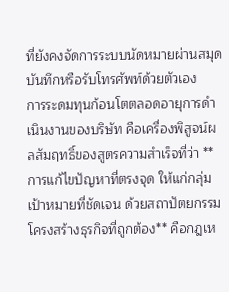ที่ยังคงจัดการระบบนัดหมายผ่านสมุดบันทึกหรือรับโทรศัพท์ด้วยตัวเอง
การระดมทุนก้อนโตตลอดอายุการดำเนินงานของบริษัท คือเครื่องพิสูจน์ผลสัมฤทธิ์ของสูตรความสำเร็จที่ว่า **การแก้ไขปัญหาที่ตรงจุด ให้แก่กลุ่มเป้าหมายที่ชัดเจน ด้วยสถาปัตยกรรมโครงสร้างธุรกิจที่ถูกต้อง** คือกฎเห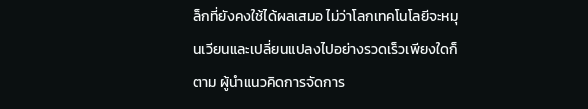ล็กที่ยังคงใช้ได้ผลเสมอ ไม่ว่าโลกเทคโนโลยีจะหมุนเวียนและเปลี่ยนแปลงไปอย่างรวดเร็วเพียงใดก็ตาม ผู้นำแนวคิดการจัดการ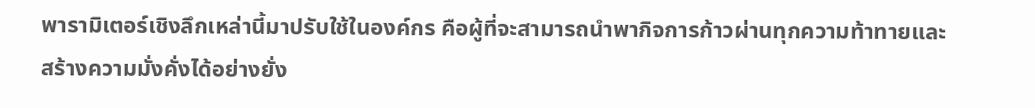พารามิเตอร์เชิงลึกเหล่านี้มาปรับใช้ในองค์กร คือผู้ที่จะสามารถนำพากิจการก้าวผ่านทุกความท้าทายและสร้างความมั่งคั่งได้อย่างยั่ง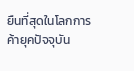ยืนที่สุดในโลกการค้ายุคปัจจุบัน